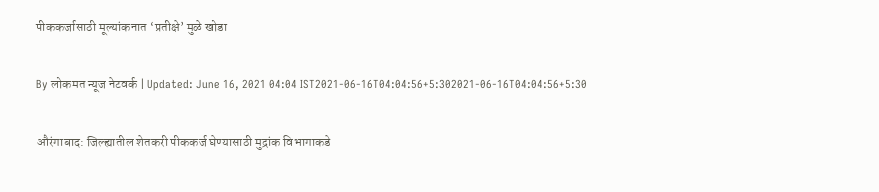पीककर्जासाठी मूल्यांकनात ‘प्रतीक्षे’ मुळे खोडा

By लोकमत न्यूज नेटवर्क | Updated: June 16, 2021 04:04 IST2021-06-16T04:04:56+5:302021-06-16T04:04:56+5:30

औरंगाबाद: जिल्ह्यातील शेतकरी पीककर्ज घेण्यासाठी मुद्रांक विभागाकडे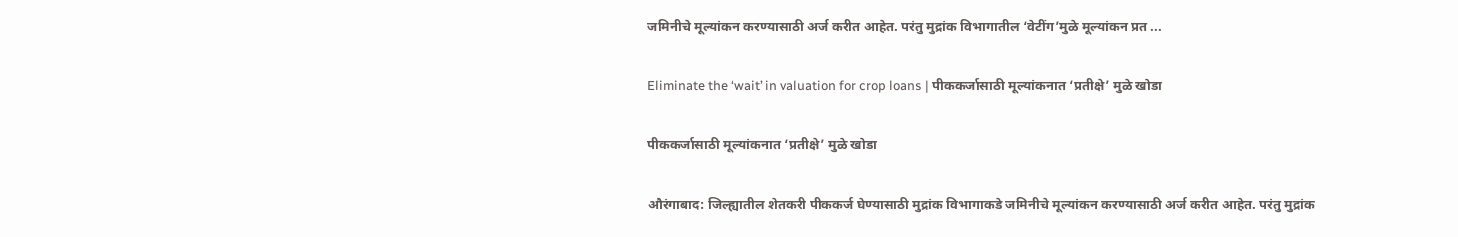जमिनीचे मूल्यांकन करण्यासाठी अर्ज करीत आहेत. परंतु मुद्रांक विभागातील ‘वेटींग’मुळे मूल्यांकन प्रत ...

Eliminate the ‘wait’ in valuation for crop loans | पीककर्जासाठी मूल्यांकनात ‘प्रतीक्षे’ मुळे खोडा

पीककर्जासाठी मूल्यांकनात ‘प्रतीक्षे’ मुळे खोडा

औरंगाबाद: जिल्ह्यातील शेतकरी पीककर्ज घेण्यासाठी मुद्रांक विभागाकडे जमिनीचे मूल्यांकन करण्यासाठी अर्ज करीत आहेत. परंतु मुद्रांक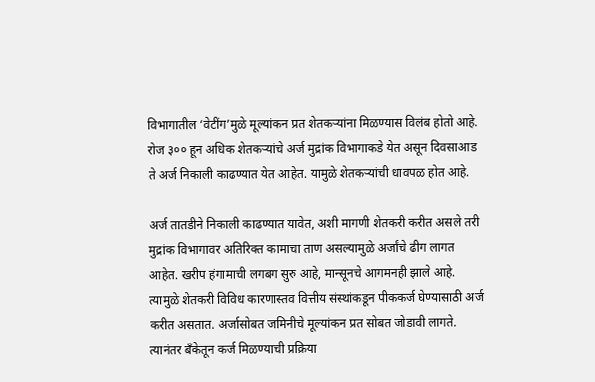विभागातील ‘वेटींग’मुळे मूल्यांकन प्रत शेतकऱ्यांना मिळण्यास विलंब होतो आहे. रोज ३०० हून अधिक शेतकऱ्यांचे अर्ज मुद्रांक विभागाकडे येत असून दिवसाआड ते अर्ज निकाली काढण्यात येत आहेत. यामुळे शेतकऱ्यांची धावपळ होत आहे.

अर्ज तातडीने निकाली काढण्यात यावेत, अशी मागणी शेतकरी करीत असले तरी मुद्रांक विभागावर अतिरिक्त कामाचा ताण असल्यामुळे अर्जांचे ढीग लागत आहेत. खरीप हंगामाची लगबग सुरु आहे, मान्सूनचे आगमनही झाले आहे. त्यामुळे शेतकरी विविध कारणास्तव वित्तीय संस्थांकडून पीककर्ज घेण्यासाठी अर्ज करीत असतात. अर्जासोबत जमिनीचे मूल्यांकन प्रत सोबत जोडावी लागते. त्यानंतर बँकेतून कर्ज मिळण्याची प्रक्रिया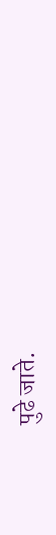पुढे जाते.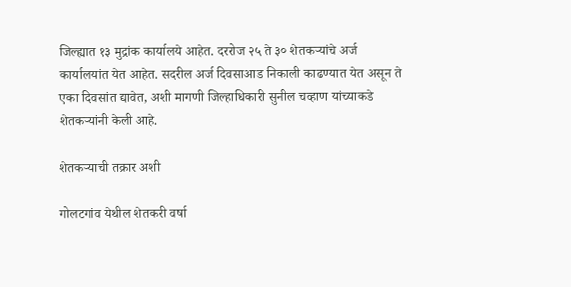जिल्ह्यात १३ मुद्रांक कार्यालये आहेत. दररोज २५ ते ३० शेतकऱ्यांचे अर्ज कार्यालयांत येत आहेत. सदरील अर्ज दिवसाआड निकाली काढण्यात येत असून ते एका दिवसांत द्यावेत, अशी मागणी जिल्हाधिकारी सुनील चव्हाण यांच्याकडे शेतकऱ्यांनी केली आहे.

शेतकऱ्याची तक्रार अशी

गोलटगांव येथील शेतकरी वर्षा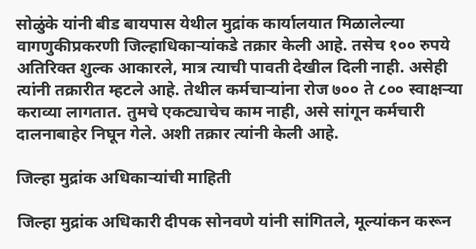सोळुंके यांनी बीड बायपास येथील मुद्रांक कार्यालयात मिळालेल्या वागणुकीप्रकरणी जिल्हाधिकाऱ्यांकडे तक्रार केली आहे. तसेच १०० रुपये अतिरिक्त शुल्क आकारले, मात्र त्याची पावती देखील दिली नाही. असेही त्यांनी तक्रारीत म्हटले आहे. तेथील कर्मचाऱ्यांना रोज ७०० ते ८०० स्वाक्षऱ्या कराव्या लागतात. तुमचे एकट्याचेच काम नाही, असे सांगून कर्मचारी दालनाबाहेर निघून गेले. अशी तक्रार त्यांनी केली आहे.

जिल्हा मुद्रांक अधिकाऱ्यांची माहिती

जिल्हा मुद्रांक अधिकारी दीपक सोनवणे यांनी सांगितले, मूल्यांकन करून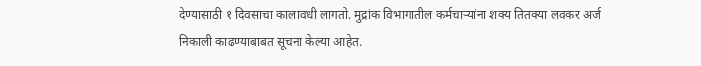देण्यासाठी १ दिवसाचा कालावधी लागतो. मुद्रांक विभागातील कर्मचाऱ्यांना शक्य तितक्या लवकर अर्ज निकाली काढण्याबाबत सूचना केल्या आहेत.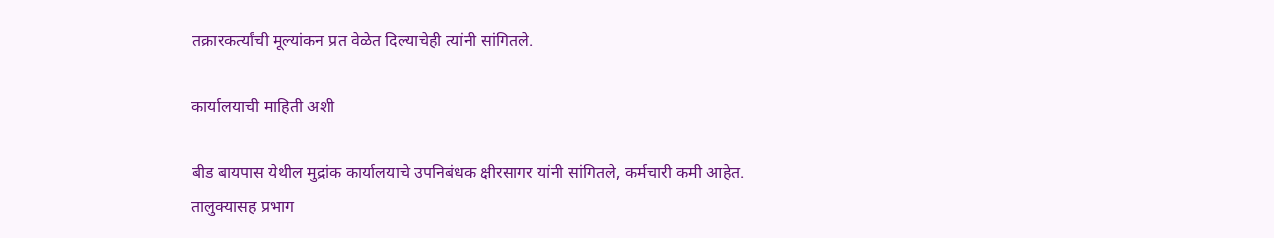तक्रारकर्त्यांची मूल्यांकन प्रत वेळेत दिल्याचेही त्यांनी सांगितले.

कार्यालयाची माहिती अशी

बीड बायपास येथील मुद्रांक कार्यालयाचे उपनिबंधक क्षीरसागर यांनी सांगितले, कर्मचारी कमी आहेत. तालुक्यासह प्रभाग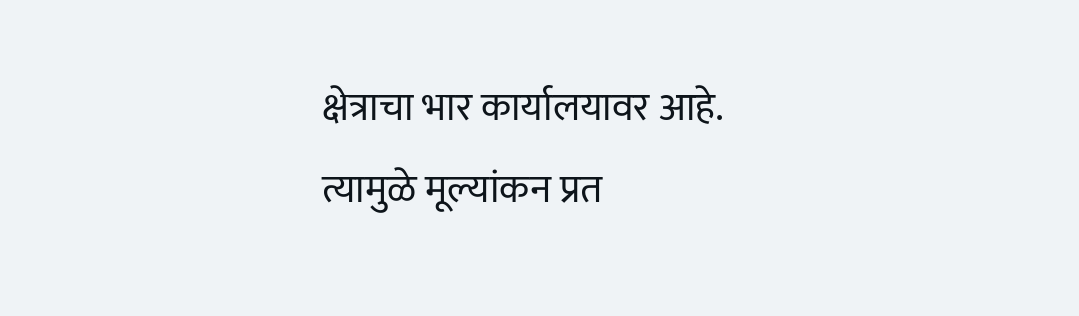क्षेत्राचा भार कार्यालयावर आहे. त्यामुळे मूल्यांकन प्रत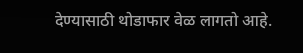देण्यासाठी थोडाफार वेळ लागतो आहे.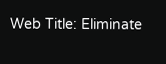Web Title: Eliminate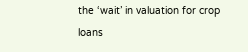the ‘wait’ in valuation for crop loans